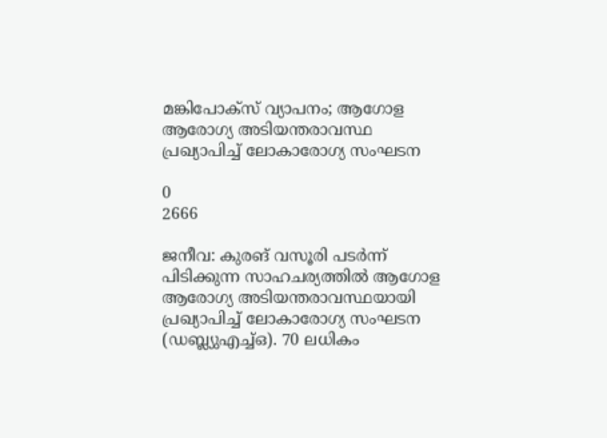മങ്കിപോക്‌സ് വ്യാപനം; ആഗോള ആരോഗ്യ അടിയന്തരാവസ്ഥ പ്രഖ്യാപിച്ച് ലോകാരോഗ്യ സംഘടന

0
2666

ജനീവ: കുരങ് വസൂരി പടർന്ന് പിടിക്കുന്ന സാഹചര്യത്തിൽ ആഗോള ആരോഗ്യ അടിയന്തരാവസ്ഥയായി പ്രഖ്യാപിച്ച് ലോകാരോഗ്യ സംഘടന (ഡബ്ല്യുഎച്ച്ഒ). 70 ലധികം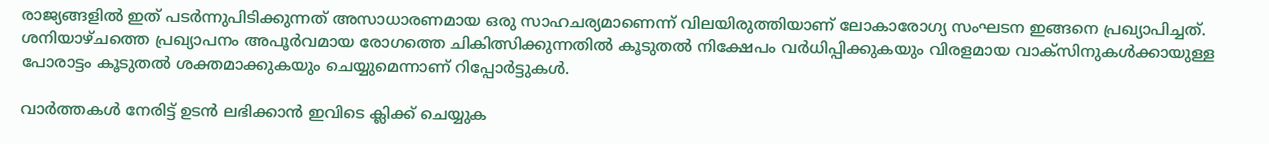രാജ്യങ്ങളിൽ ഇത് പടർന്നുപിടിക്കുന്നത് അസാധാരണമായ ഒരു സാഹചര്യമാണെന്ന് വിലയിരുത്തിയാണ് ലോകാരോഗ്യ സംഘടന ഇങ്ങനെ പ്രഖ്യാപിച്ചത്. ശനിയാഴ്ചത്തെ പ്രഖ്യാപനം അപൂർവമായ രോഗത്തെ ചികിത്സിക്കുന്നതിൽ കൂടുതൽ നിക്ഷേപം വർധിപ്പിക്കുകയും വിരളമായ വാക്സിനുകൾക്കായുള്ള പോരാട്ടം കൂടുതൽ ശക്തമാക്കുകയും ചെയ്യുമെന്നാണ് റിപ്പോർട്ടുകൾ.

വാർത്തകൾ നേരിട്ട് ഉടൻ ലഭിക്കാൻ ഇവിടെ ക്ലിക്ക് ചെയ്യുക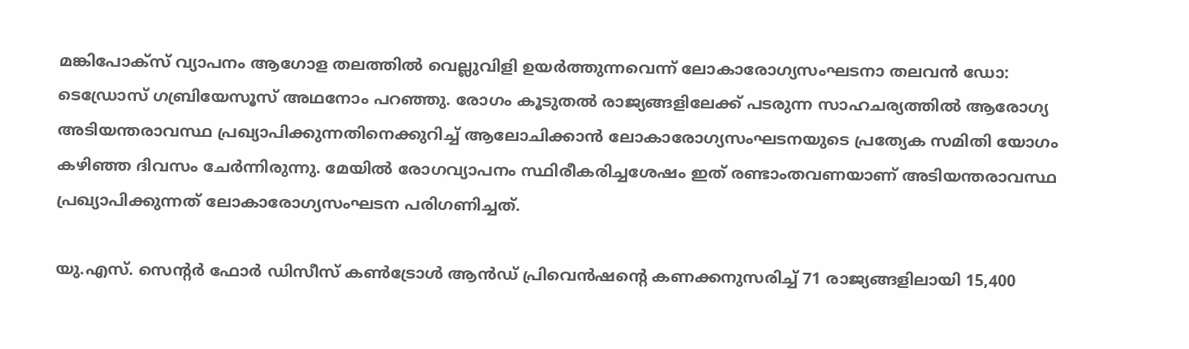മങ്കിപോക്‌സ് വ്യാപനം ആഗോള തലത്തില്‍ വെല്ലുവിളി ഉയര്‍ത്തുന്നവെന്ന് ലോകാരോഗ്യസംഘടനാ തലവന്‍ ഡോ: ടെഡ്രോസ് ഗബ്രിയേസൂസ് അഥനോം പറഞ്ഞു. രോഗം കൂടുതല്‍ രാജ്യങ്ങളിലേക്ക് പടരുന്ന സാഹചര്യത്തില്‍ ആരോഗ്യ അടിയന്തരാവസ്ഥ പ്രഖ്യാപിക്കുന്നതിനെക്കുറിച്ച് ആലോചിക്കാന്‍ ലോകാരോഗ്യസംഘടനയുടെ പ്രത്യേക സമിതി യോഗം കഴിഞ്ഞ ദിവസം ചേര്‍ന്നിരുന്നു. മേയില്‍ രോഗവ്യാപനം സ്ഥിരീകരിച്ചശേഷം ഇത് രണ്ടാംതവണയാണ് അടിയന്തരാവസ്ഥ പ്രഖ്യാപിക്കുന്നത് ലോകാരോഗ്യസംഘടന പരിഗണിച്ചത്.

യു.എസ്. സെന്റര്‍ ഫോര്‍ ഡിസീസ് കണ്‍ട്രോള്‍ ആന്‍ഡ് പ്രിവെന്‍ഷന്റെ കണക്കനുസരിച്ച് 71 രാജ്യങ്ങളിലായി 15,400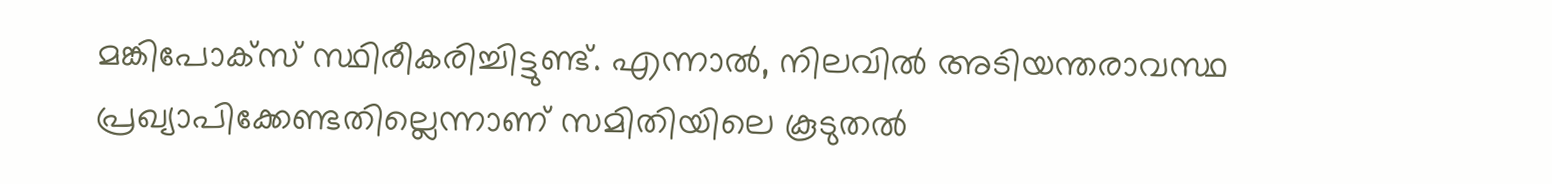മങ്കിപോക്‌സ് സ്ഥിരീകരിച്ചിട്ടുണ്ട്. എന്നാല്‍, നിലവില്‍ അടിയന്തരാവസ്ഥ പ്രഖ്യാപിക്കേണ്ടതില്ലെന്നാണ് സമിതിയിലെ കൂടുതല്‍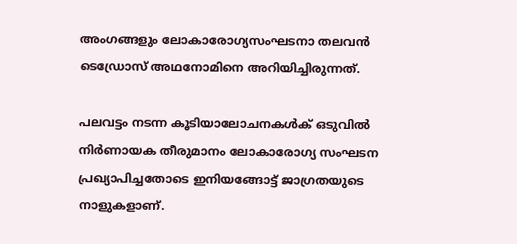അംഗങ്ങളും ലോകാരോഗ്യസംഘടനാ തലവന്‍ ടെഡ്രോസ് അഥനോമിനെ അറിയിച്ചിരുന്നത്.

പലവട്ടം നടന്ന കൂടിയാലോചനകൾക് ഒടുവിൽ നിർണായക തീരുമാനം ലോകാരോഗ്യ സംഘടന പ്രഖ്യാപിച്ചതോടെ ഇനിയങ്ങോട്ട് ജാഗ്രതയുടെ നാളുകളാണ്.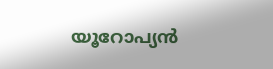യൂറോപ്യൻ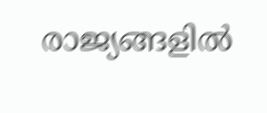രാജ്യങ്ങളിൽ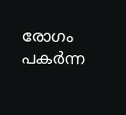രോഗം പകർന്ന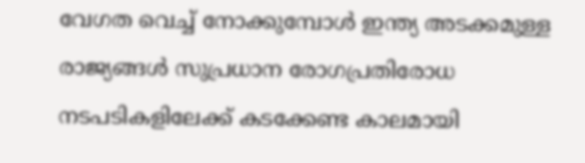വേഗത വെച്ച് നോക്കുമ്പോൾ ഇന്ത്യ അടക്കമുള്ള രാജ്യങ്ങള്‍ സുപ്രധാന രോഗപ്രതിരോധ നടപടികളിലേക്ക് കടക്കേണ്ട കാലമായി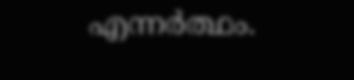എന്നർത്ഥം.